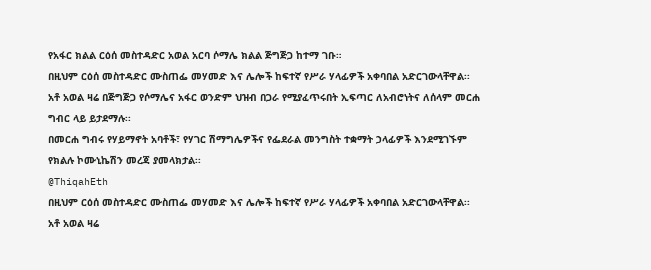የአፋር ክልል ርዕሰ መስተዳድር አወል አርባ ሶማሌ ክልል ጅግጅጋ ከተማ ገቡ።
በዚህም ርዕሰ መስተዳድር ሙስጠፌ መሃመድ እና ሌሎች ከፍተኛ የሥራ ሃላፊዎች አቀባበል አድርገውላቸዋል፡፡
አቶ አወል ዛሬ በጅግጅጋ የሶማሌና አፋር ወንድም ህዝብ በጋራ የሚያፈጥሩበት ኢፍጣር ለአብሮነትና ለሰላም መርሐ ግብር ላይ ይታደማሉ፡፡
በመርሐ ግብሩ የሃይማኖት አባቶች፣ የሃገር ሽማግሌዎችና የፌደራል መንግስት ተቋማት ኃላፊዎች እንደሚገኙም የክልሉ ኮሙኒኬሽን መረጃ ያመላክታል፡፡
@ThiqahEth
በዚህም ርዕሰ መስተዳድር ሙስጠፌ መሃመድ እና ሌሎች ከፍተኛ የሥራ ሃላፊዎች አቀባበል አድርገውላቸዋል፡፡
አቶ አወል ዛሬ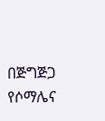በጅግጅጋ የሶማሌና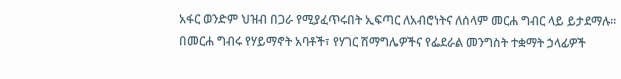አፋር ወንድም ህዝብ በጋራ የሚያፈጥሩበት ኢፍጣር ለአብሮነትና ለሰላም መርሐ ግብር ላይ ይታደማሉ፡፡
በመርሐ ግብሩ የሃይማኖት አባቶች፣ የሃገር ሽማግሌዎችና የፌደራል መንግስት ተቋማት ኃላፊዎች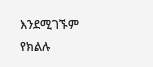እንደሚገኙም የክልሉ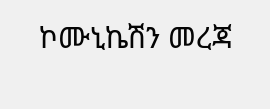ኮሙኒኬሽን መረጃ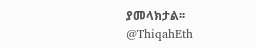ያመላክታል፡፡
@ThiqahEth